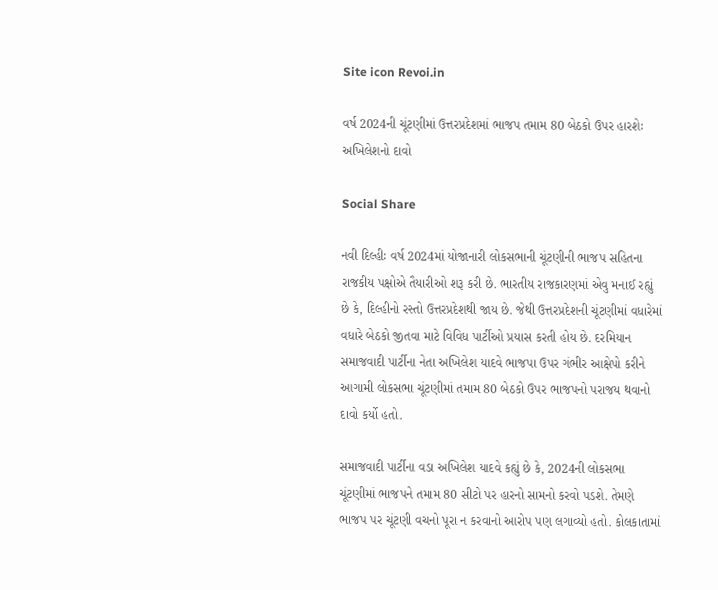Site icon Revoi.in

વર્ષ 2024ની ચૂંટણીમાં ઉત્તરપ્રદેશમાં ભાજપ તમામ 80 બેઠકો ઉપર હારશેઃ અખિલેશનો દાવો

Social Share

નવી દિલ્હીઃ વર્ષ 2024માં યોજાનારી લોકસભાની ચૂંટણીની ભાજપ સહિતના રાજકીય પક્ષોએ તૈયારીઓ શરૂ કરી છે. ભારતીય રાજકારણમાં એવુ મનાઈ રહ્યું છે કે, દિલ્હીનો રસ્તો ઉત્તરપ્રદેશથી જાય છે. જેથી ઉત્તરપ્રદેશની ચૂંટણીમાં વધારેમાં વધારે બેઠકો જીતવા માટે વિવિધ પાર્ટીઓ પ્રયાસ કરતી હોય છે. દરમિયાન સમાજવાદી પાર્ટીના નેતા અખિલેશ યાદવે ભાજપા ઉપર ગંભીર આક્ષેપો કરીને આગામી લોકસભા ચૂંટણીમાં તમામ 80 બેઠકો ઉપર ભાજપનો પરાજય થવાનો દાવો કર્યો હતો.

સમાજવાદી પાર્ટીના વડા અખિલેશ યાદવે કહ્યું છે કે, 2024ની લોકસભા ચૂંટણીમાં ભાજપને તમામ 80 સીટો પર હારનો સામનો કરવો પડશે. તેમણે ભાજપ પર ચૂંટણી વચનો પૂરા ન કરવાનો આરોપ પણ લગાવ્યો હતો. કોલકાતામાં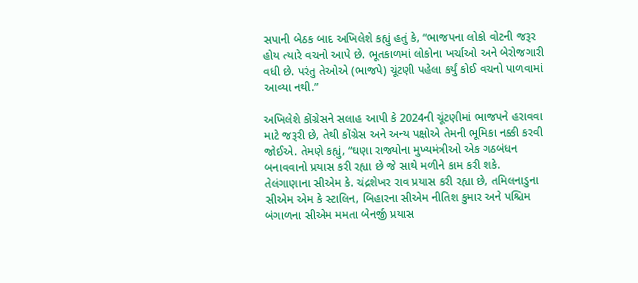સપાની બેઠક બાદ અખિલેશે કહ્યું હતું કે, “ભાજપના લોકો વોટની જરૂર હોય ત્યારે વચનો આપે છે. ભૂતકાળમાં લોકોના ખર્ચાઓ અને બેરોજગારી વધી છે. પરંતુ તેઓએ (ભાજપે) ચૂંટણી પહેલા કર્યું કોઈ વચનો પાળવામાં આવ્યા નથી.”

અખિલેશે કોંગ્રેસને સલાહ આપી કે 2024ની ચૂંટણીમાં ભાજપને હરાવવા માટે જરૂરી છે, તેથી કોંગ્રેસ અને અન્ય પક્ષોએ તેમની ભૂમિકા નક્કી કરવી જોઈએ. તેમણે કહ્યું, “ઘણા રાજ્યોના મુખ્યમંત્રીઓ એક ગઠબંધન બનાવવાનો પ્રયાસ કરી રહ્યા છે જે સાથે મળીને કામ કરી શકે. તેલંગાણાના સીએમ કે. ચંદ્રશેખર રાવ પ્રયાસ કરી રહ્યા છે, તમિલનાડુના સીએમ એમ કે સ્ટાલિન, બિહારના સીએમ નીતિશ કુમાર અને પશ્ચિમ બંગાળના સીએમ મમતા બેનર્જી પ્રયાસ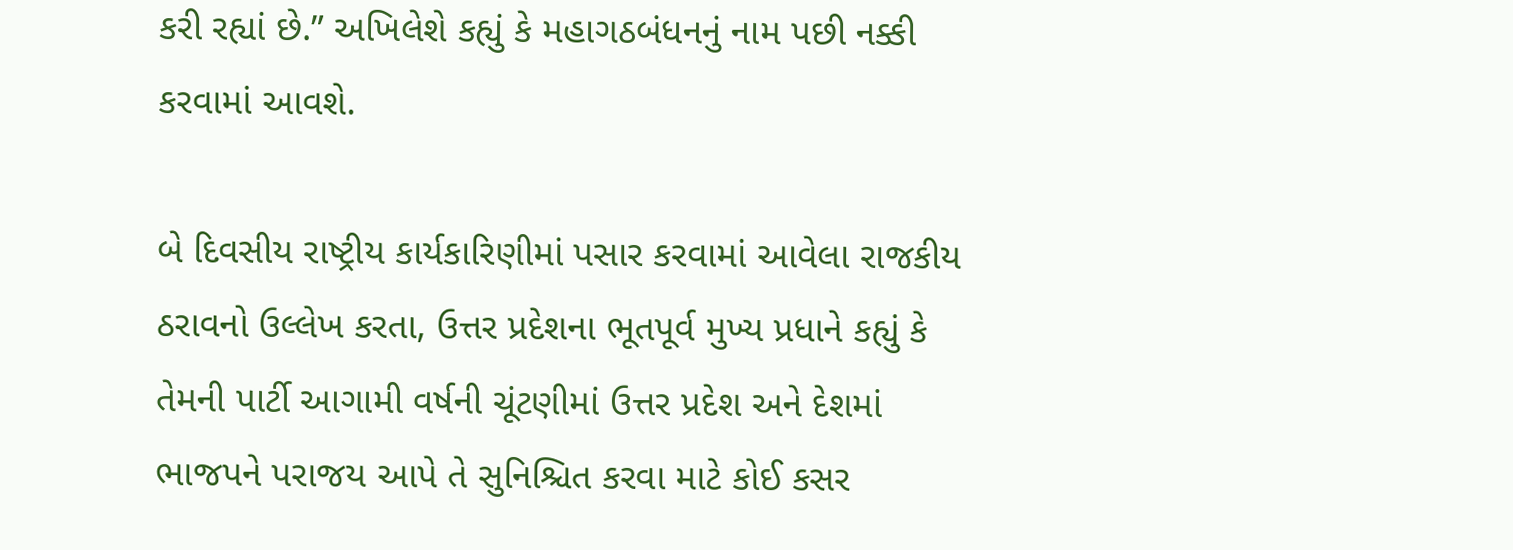કરી રહ્યાં છે.” અખિલેશે કહ્યું કે મહાગઠબંધનનું નામ પછી નક્કી કરવામાં આવશે.

બે દિવસીય રાષ્ટ્રીય કાર્યકારિણીમાં પસાર કરવામાં આવેલા રાજકીય ઠરાવનો ઉલ્લેખ કરતા, ઉત્તર પ્રદેશના ભૂતપૂર્વ મુખ્ય પ્રધાને કહ્યું કે તેમની પાર્ટી આગામી વર્ષની ચૂંટણીમાં ઉત્તર પ્રદેશ અને દેશમાં ભાજપને પરાજય આપે તે સુનિશ્ચિત કરવા માટે કોઈ કસર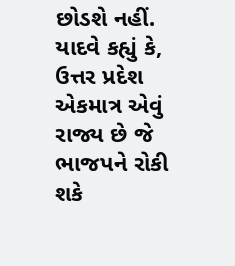છોડશે નહીં. યાદવે કહ્યું કે, ઉત્તર પ્રદેશ એકમાત્ર એવું રાજ્ય છે જે ભાજપને રોકી શકે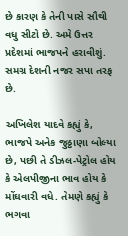છે કારણ કે તેની પાસે સૌથી વધુ સીટો છે. અમે ઉત્તર પ્રદેશમાં ભાજપને હરાવીશું. સમગ્ર દેશની નજર સપા તરફ છે.

અખિલેશ યાદવે કહ્યું કે, ભાજપે અનેક જુઠ્ઠાણા બોલ્યા છે, પછી તે ડીઝલ-પેટ્રોલ હોય કે એલપીજીના ભાવ હોય કે મોંઘવારી વધે. તેમણે કહ્યું કે ભગવા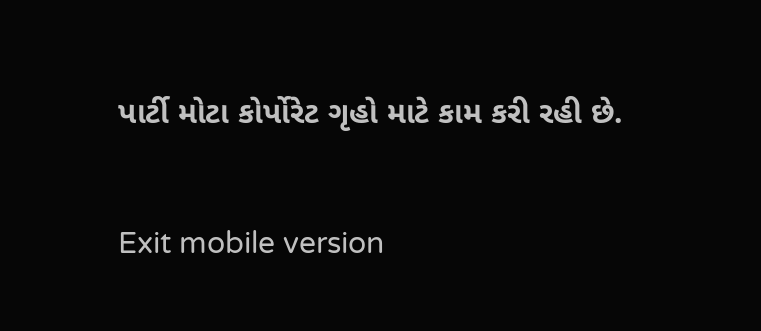પાર્ટી મોટા કોર્પોરેટ ગૃહો માટે કામ કરી રહી છે.

Exit mobile version